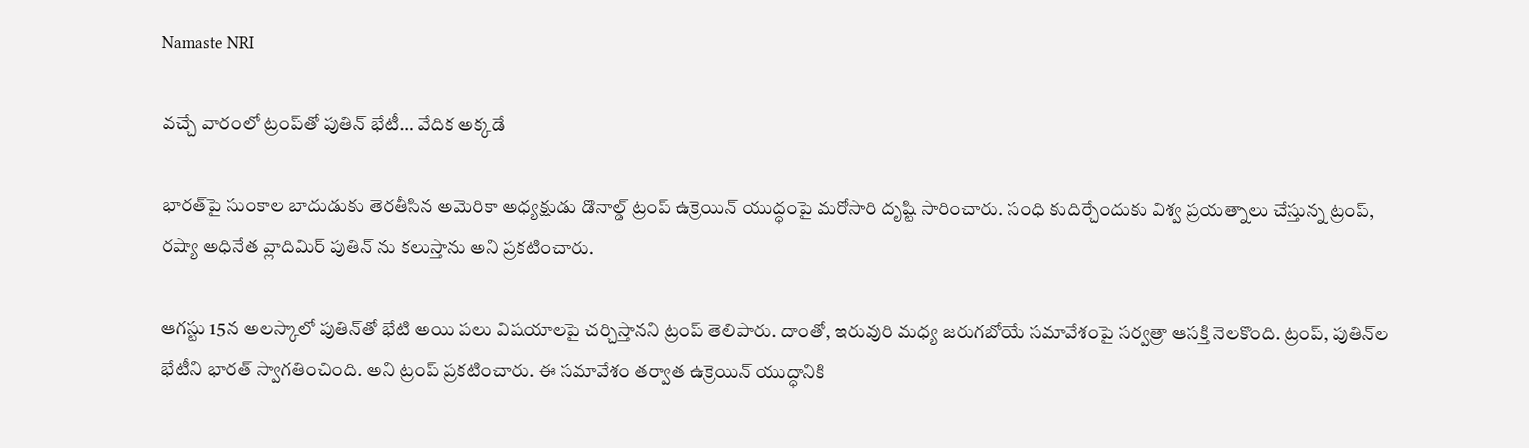Namaste NRI

వచ్చే వారంలో ట్రంప్‌తో పుతిన్‌ భేటీ… వేదిక అక్కడే

భారత్‌పై సుంకాల బాదుడుకు తెరతీసిన అమెరికా అధ్యక్షుడు డొనాల్డ్ ట్రంప్ ఉక్రెయిన్ యుద్ధంపై మరోసారి దృష్టి సారించారు. సంధి కుదిర్చేందుకు విశ్వ ప్రయత్నాలు చేస్తున్న ట్రంప్, రష్యా అధినేత వ్లాదిమిర్ పుతిన్‌ ను కలుస్తాను అని ప్రకటించారు.

ఆగస్టు 15న అలస్కాలో పుతిన్‌తో భేటి అయి పలు విషయాలపై చర్చిస్తానని ట్రంప్ తెలిపారు. దాంతో, ఇరువురి మధ్య జరుగబోయే సమావేశంపై సర్వత్రా ఆసక్తి నెలకొంది. ట్రంప్, పుతిన్‌ల భేటీని భారత్ స్వాగతించింది. అని ట్రంప్ ప్రకటించారు. ఈ సమావేశం తర్వాత ఉక్రెయిన్ యుద్ధానికి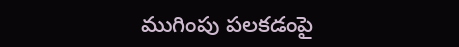ముగింపు పలకడంపై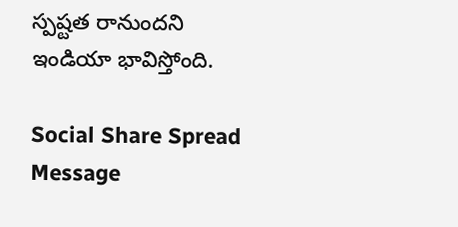స్పష్టత రానుందని ఇండియా భావిస్తోంది.

Social Share Spread Message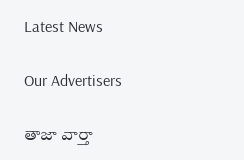Latest News

Our Advertisers

తాజా వార్తా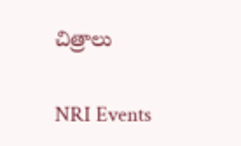చిత్రాలు

NRI Events